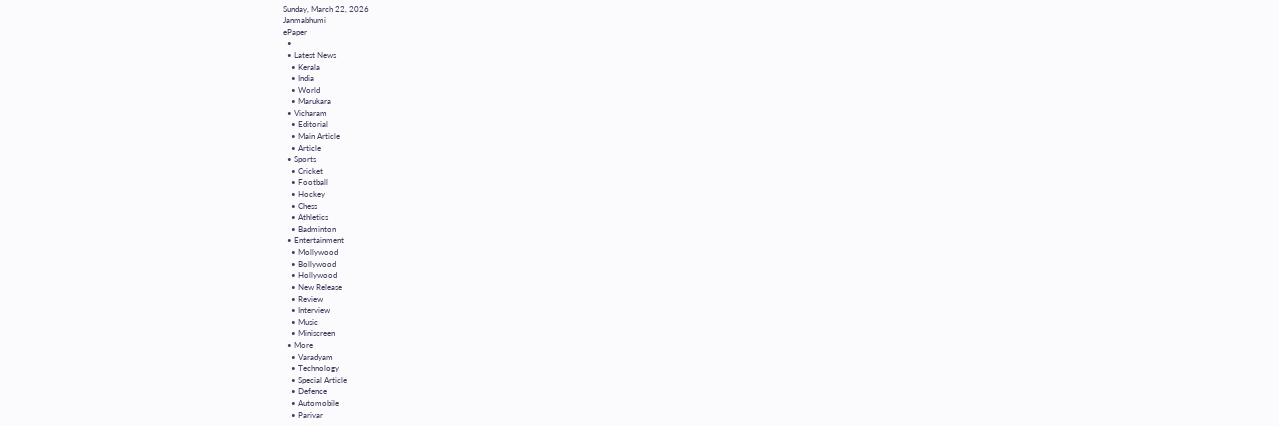Sunday, March 22, 2026
Janmabhumi
ePaper
  •
  • Latest News
    • Kerala
    • India
    • World
    • Marukara
  • Vicharam
    • Editorial
    • Main Article
    • Article
  • Sports
    • Cricket
    • Football
    • Hockey
    • Chess
    • Athletics
    • Badminton
  • Entertainment
    • Mollywood
    • Bollywood
    • Hollywood
    • New Release
    • Review
    • Interview
    • Music
    • Miniscreen
  • More
    • Varadyam
    • Technology
    • Special Article
    • Defence
    • Automobile
    • Parivar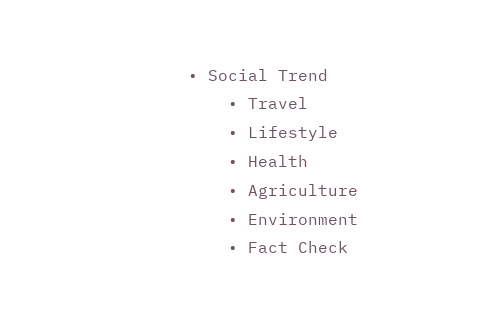• Social Trend
    • Travel
    • Lifestyle
    • Health
    • Agriculture
    • Environment
    • Fact Check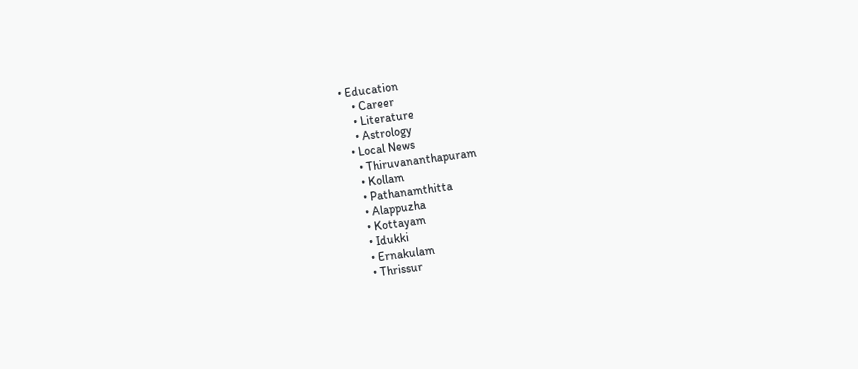• Education
    • Career
    • Literature
    • Astrology
  • Local News
    • Thiruvananthapuram
    • Kollam
    • Pathanamthitta
    • Alappuzha
    • Kottayam
    • Idukki
    • Ernakulam
    • Thrissur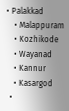• Palakkad
    • Malappuram
    • Kozhikode
    • Wayanad
    • Kannur
    • Kasargod
  •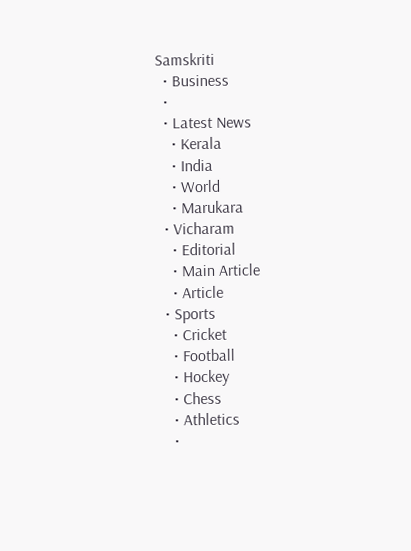Samskriti
  • Business
  •
  • Latest News
    • Kerala
    • India
    • World
    • Marukara
  • Vicharam
    • Editorial
    • Main Article
    • Article
  • Sports
    • Cricket
    • Football
    • Hockey
    • Chess
    • Athletics
    •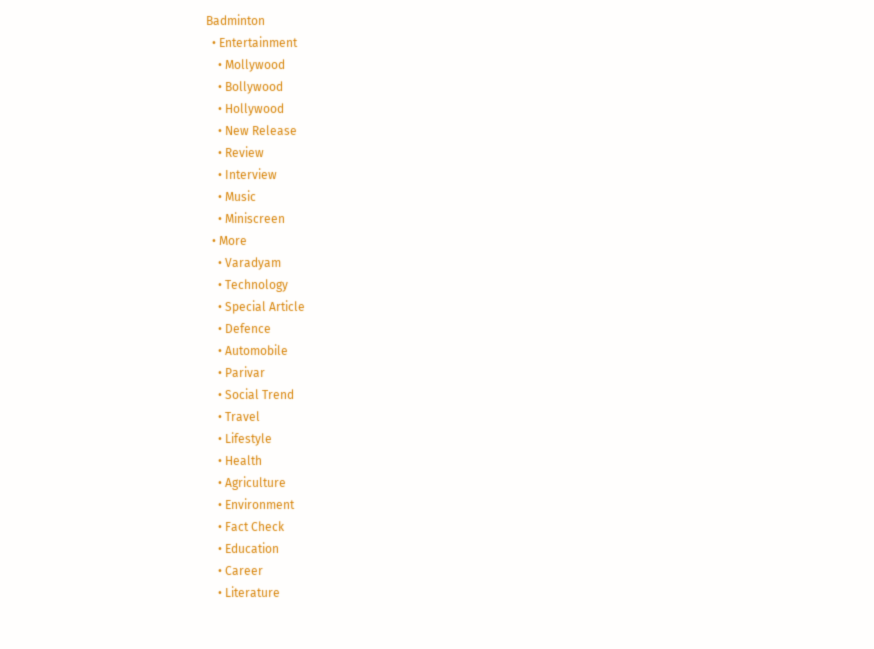Badminton
  • Entertainment
    • Mollywood
    • Bollywood
    • Hollywood
    • New Release
    • Review
    • Interview
    • Music
    • Miniscreen
  • More
    • Varadyam
    • Technology
    • Special Article
    • Defence
    • Automobile
    • Parivar
    • Social Trend
    • Travel
    • Lifestyle
    • Health
    • Agriculture
    • Environment
    • Fact Check
    • Education
    • Career
    • Literature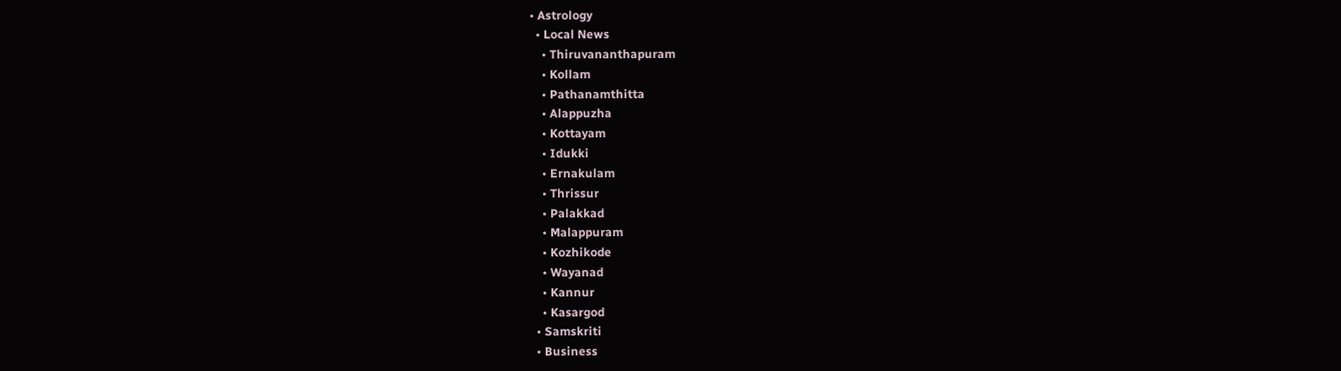• Astrology
  • Local News
    • Thiruvananthapuram
    • Kollam
    • Pathanamthitta
    • Alappuzha
    • Kottayam
    • Idukki
    • Ernakulam
    • Thrissur
    • Palakkad
    • Malappuram
    • Kozhikode
    • Wayanad
    • Kannur
    • Kasargod
  • Samskriti
  • Business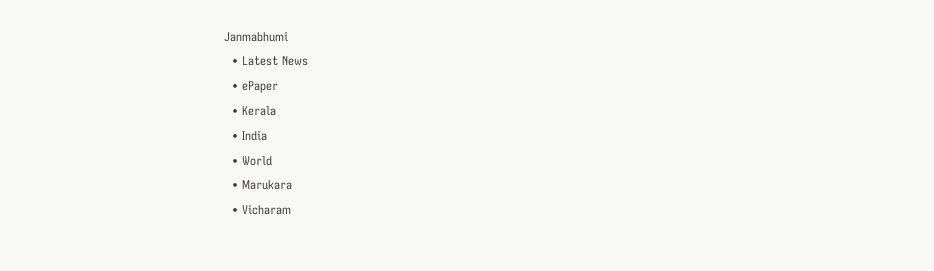Janmabhumi
  • Latest News
  • ePaper
  • Kerala
  • India
  • World
  • Marukara
  • Vicharam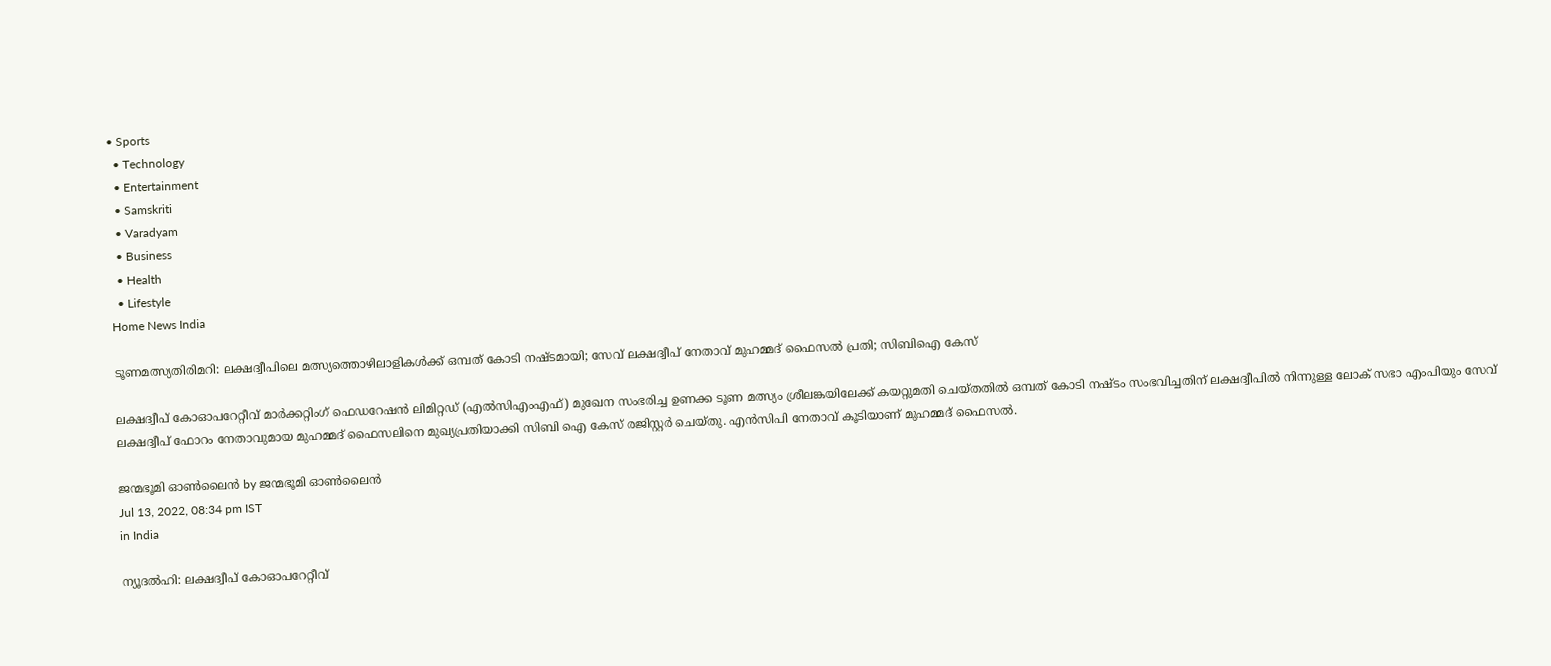• Sports
  • Technology
  • Entertainment
  • Samskriti
  • Varadyam
  • Business
  • Health
  • Lifestyle
Home News India

ടൂണമത്സ്യതിരിമറി: ലക്ഷദ്വീപിലെ മത്സ്യത്തൊഴിലാളികള്‍ക്ക് ഒമ്പത് കോടി നഷ്ടമായി; സേവ് ലക്ഷദ്വീപ് നേതാവ് മുഹമ്മദ് ഫൈസല്‍ പ്രതി; സിബിഐ കേസ്

ലക്ഷദ്വീപ് കോഓപറേറ്റീവ് മാര്‍ക്കറ്റിംഗ് ഫെഡറേഷന്‍ ലിമിറ്റഡ് (എല്‍സിഎംഎഫ്) മുഖേന സംഭരിച്ച ഉണക്ക ടൂണ മത്സ്യം ശ്രീലങ്കയിലേക്ക് കയറ്റുമതി ചെയ്തതില്‍ ഒമ്പത് കോടി നഷ്ടം സംഭവിച്ചതിന് ലക്ഷദ്വീപില്‍ നിന്നുള്ള ലോക് സഭാ എംപിയും സേവ് ലക്ഷദ്വീപ് ഫോറം നേതാവുമായ മുഹമ്മദ് ഫൈസലിനെ മുഖ്യപ്രതിയാക്കി സിബി ഐ കേസ് രജിസ്റ്റര്‍ ചെയ്തു. എന്‍സിപി നേതാവ് കൂടിയാണ് മുഹമ്മദ് ഫൈസല്‍.

ജന്മഭൂമി ഓണ്‍ലൈന്‍ by ജന്മഭൂമി ഓണ്‍ലൈന്‍
Jul 13, 2022, 08:34 pm IST
in India

ന്യൂദല്‍ഹി: ലക്ഷദ്വീപ് കോഓപറേറ്റീവ്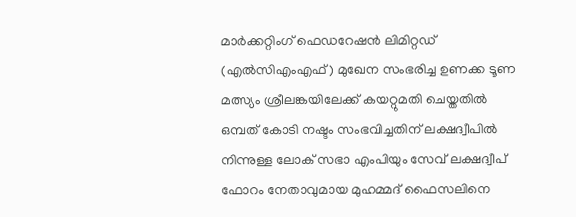മാര്‍ക്കറ്റിംഗ് ഫെഡറേഷന്‍ ലിമിറ്റഡ് (എല്‍സിഎംഎഫ്) മുഖേന സംഭരിച്ച ഉണക്ക ടൂണ മത്സ്യം ശ്രീലങ്കയിലേക്ക് കയറ്റുമതി ചെയ്തതില്‍ ഒമ്പത് കോടി നഷ്ടം സംഭവിച്ചതിന് ലക്ഷദ്വീപില്‍ നിന്നുള്ള ലോക് സഭാ എംപിയും സേവ് ലക്ഷദ്വീപ് ഫോറം നേതാവുമായ മുഹമ്മദ് ഫൈസലിനെ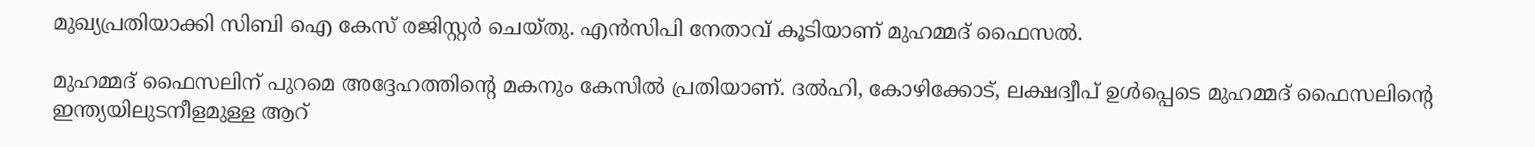മുഖ്യപ്രതിയാക്കി സിബി ഐ കേസ് രജിസ്റ്റര്‍ ചെയ്തു. എന്‍സിപി നേതാവ് കൂടിയാണ് മുഹമ്മദ് ഫൈസല്‍.

മുഹമ്മദ് ഫൈസലിന് പുറമെ അദ്ദേഹത്തിന്റെ മകനും കേസില്‍ പ്രതിയാണ്. ദല്‍ഹി, കോഴിക്കോട്, ലക്ഷദ്വീപ് ഉള്‍പ്പെടെ മുഹമ്മദ് ഫൈസലിന്റെ  ഇന്ത്യയിലുടനീളമുള്ള ആറ്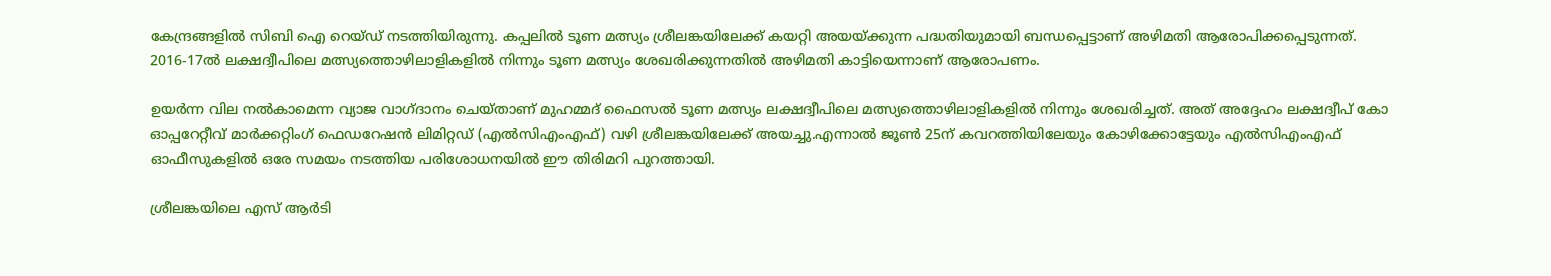കേന്ദ്രങ്ങളില്‍ സിബി ഐ റെയ്ഡ് നടത്തിയിരുന്നു. കപ്പലില്‍ ടൂണ മത്സ്യം ശ്രീലങ്കയിലേക്ക് കയറ്റി അയയ്‌ക്കുന്ന പദ്ധതിയുമായി ബന്ധപ്പെട്ടാണ് അഴിമതി ആരോപിക്കപ്പെടുന്നത്. 2016-17ല്‍ ലക്ഷദ്വീപിലെ മത്സ്യത്തൊഴിലാളികളില്‍ നിന്നും ടൂണ മത്സ്യം ശേഖരിക്കുന്നതില്‍ അഴിമതി കാട്ടിയെന്നാണ് ആരോപണം.

ഉയര്‍ന്ന വില നല്‍കാമെന്ന വ്യാജ വാഗ്ദാനം ചെയ്താണ് മുഹമ്മദ് ഫൈസല്‍ ടൂണ മത്സ്യം ലക്ഷദ്വീപിലെ മത്സ്യത്തൊഴിലാളികളില്‍ നിന്നും ശേഖരിച്ചത്. അത് അദ്ദേഹം ലക്ഷദ്വീപ് കോ ഓപ്പറേറ്റീവ് മാര്‍ക്കറ്റിംഗ് ഫെഡറേഷന്‍ ലിമിറ്റഡ് (എല്‍സിഎംഎഫ്) വഴി ശ്രീലങ്കയിലേക്ക് അയച്ചു.എന്നാല്‍ ജൂണ്‍ 25ന് കവറത്തിയിലേയും കോഴിക്കോട്ടേയും എല്‍സിഎംഎഫ് ഓഫീസുകളില്‍ ഒരേ സമയം നടത്തിയ പരിശോധനയില്‍ ഈ തിരിമറി പുറത്തായി.

ശ്രീലങ്കയിലെ എസ് ആര്‍ടി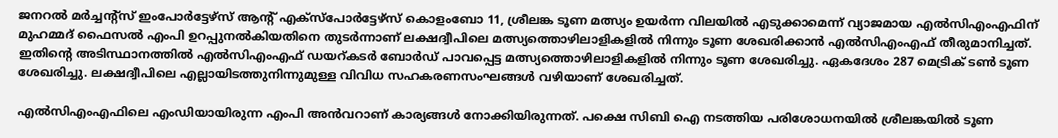ജനറല്‍ മര്‍ച്ചന്‍റ്സ് ഇംപോര്‍ട്ടേഴ്സ് ആന്‍റ് എക്സ്പോര്‍ട്ടേഴ്സ് കൊളംബോ 11, ശ്രീലങ്ക ടൂണ മത്സ്യം ഉയര്‍ന്ന വിലയില്‍ എടുക്കാമെന്ന് വ്യാജമായ എല്‍സിഎംഎഫിന് മുഹമ്മദ് ഫൈസല്‍ എംപി ഉറപ്പുനല്‍കിയതിനെ തുടര്‍ന്നാണ് ലക്ഷദ്വീപിലെ മത്സ്യത്തൊഴിലാളികളില്‍ നിന്നും ടൂണ ശേഖരിക്കാന്‍ എല്‍സിഎംഎഫ് തീരുമാനിച്ചത്. ഇതിന്റെ അടിസ്ഥാനത്തില്‍ എല്‍സിഎംഎഫ് ഡയറ്കടര്‍ ബോര്‍‍ഡ് പാവപ്പെട്ട മത്സ്യത്തൊഴിലാളികളില്‍ നിന്നും ടൂണ ശേഖരിച്ചു. ഏകദേശം 287 മെട്രിക് ടണ്‍ ടൂണ ശേഖരിച്ചു. ലക്ഷദ്വീപിലെ എല്ലായിടത്തുനിന്നുമുള്ള വിവിധ സഹകരണസംഘങ്ങള്‍ വഴിയാണ് ശേഖരിച്ചത്.

എല്‍സിഎംഎഫിലെ എംഡിയായിരുന്ന എംപി അന്‍വറാണ് കാര്യങ്ങള്‍ നോക്കിയിരുന്നത്. പക്ഷെ സിബി ഐ നടത്തിയ പരിശോധനയില്‍ ശ്രീലങ്കയില്‍ ടൂണ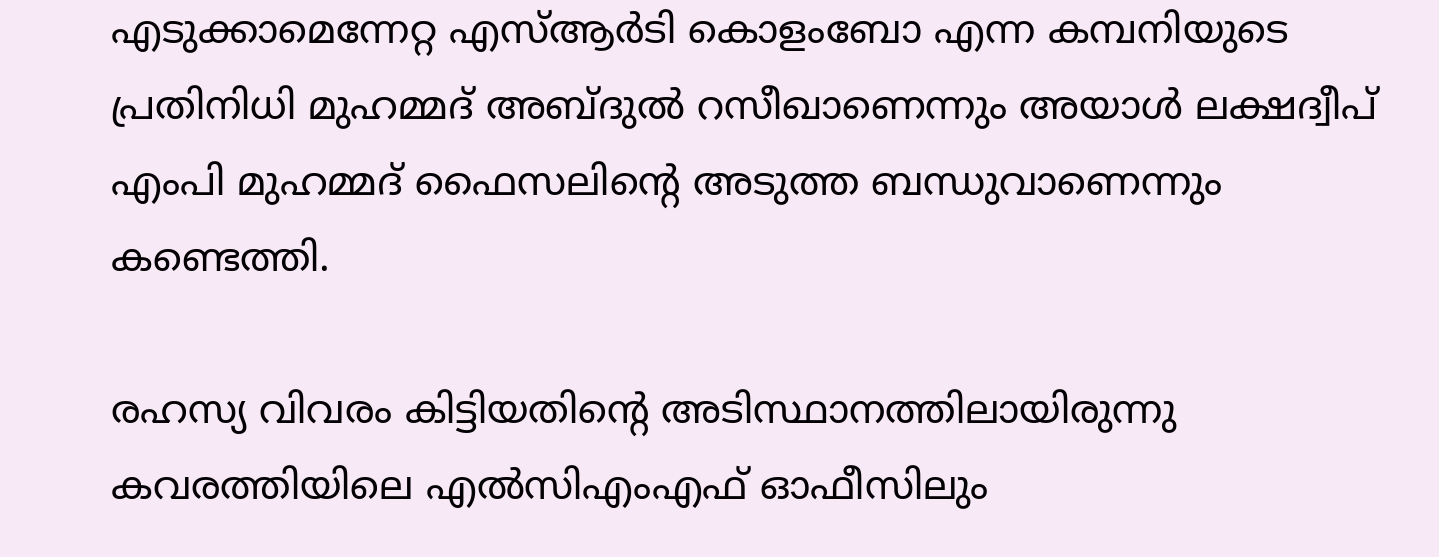എടുക്കാമെന്നേറ്റ എസ്ആര്‍ടി കൊളംബോ എന്ന കമ്പനിയുടെ പ്രതിനിധി മുഹമ്മദ് അബ്ദുല്‍ റസീഖാണെന്നും അയാള്‍ ലക്ഷദ്വീപ് എംപി മുഹമ്മദ് ഫൈസലിന്റെ അടുത്ത ബന്ധുവാണെന്നും കണ്ടെത്തി.

രഹസ്യ വിവരം കിട്ടിയതിന്റെ അടിസ്ഥാനത്തിലായിരുന്നു  കവരത്തിയിലെ എല്‍സിഎംഎഫ് ഓഫീസിലും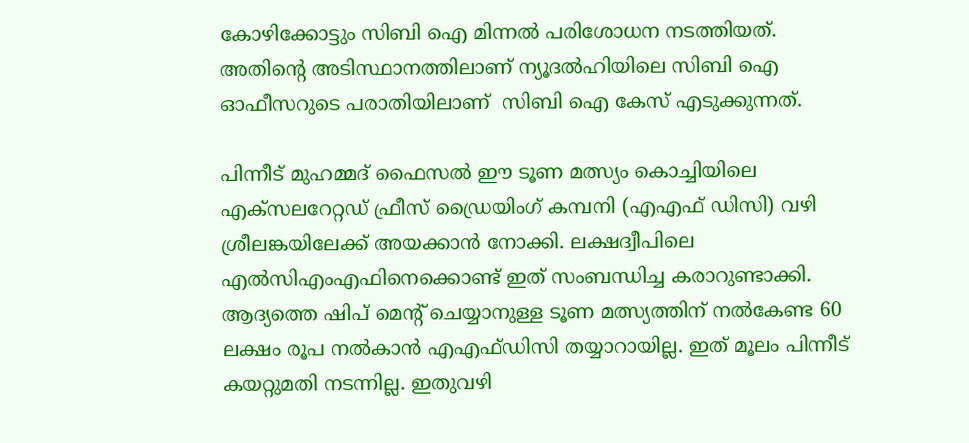കോഴിക്കോട്ടും സിബി ഐ മിന്നല്‍ പരിശോധന നടത്തിയത്. അതിന്റെ അടിസ്ഥാനത്തിലാണ് ന്യൂദല്‍ഹിയിലെ സിബി ഐ ഓഫീസറുടെ പരാതിയിലാണ്  സിബി ഐ കേസ് എടുക്കുന്നത്.

പിന്നീട് മുഹമ്മദ് ഫൈസല്‍ ഈ ടൂണ മത്സ്യം കൊച്ചിയിലെ എക്സലറേറ്റഡ് ഫ്രീസ് ഡ്രൈയിംഗ് കമ്പനി (എഎഫ് ഡിസി) വഴി ശ്രീലങ്കയിലേക്ക് അയക്കാന്‍ നോക്കി. ലക്ഷദ്വീപിലെ എല്‍സിഎംഎഫിനെക്കൊണ്ട് ഇത് സംബന്ധിച്ച കരാറുണ്ടാക്കി. ആദ്യത്തെ ഷിപ് മെന്‍റ് ചെയ്യാനുള്ള ടൂണ മത്സ്യത്തിന് നല്‍കേണ്ട 60 ലക്ഷം രൂപ നല്‍കാന്‍ എഎഫ്ഡിസി തയ്യാറായില്ല. ഇത് മൂലം പിന്നീട് കയറ്റുമതി നടന്നില്ല. ഇതുവഴി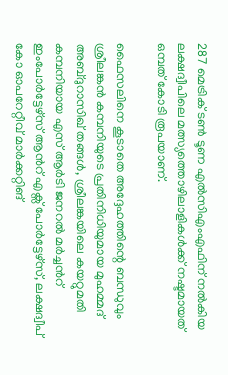287 മെട്രിക് ടണ്‍ ടൂണ എല്‍സിഎംഎഫിന് നല്‍കിയ ലക്ഷദ്വീപിലെ മത്സ്യത്തൊഴിലാളികള്‍ക്ക് നഷ്ടമായത് ഒമ്പത് കോടി രൂപയാണ്.

ഫൈസലിനെ കൂടാതെ അദ്ദേഹത്തിന്റെ ബന്ധുവും ശ്രീലങ്കന്‍ കമ്പനിയുടെ പ്രതിനിധിയുമായ മുഹമ്മദ് അബ്ദുറാസിഖ് തങ്ങള്‍, ശ്രീലങ്കയിലെ കയറ്റുമതി കമ്പനിയായ എസ് ആര്‍ടി ജനറല്‍ മര്‍ച്ചന്‍റ് ഇംപോര്‍ട്ടേഴ്സ് ആന്‍റ് എക്സ് പോര്‍ട്ടേഴ്സ്, ലക്ഷദ്വീപ് കോ ഓപറേറ്റീവ് മാര്‍ക്കറ്റിങ്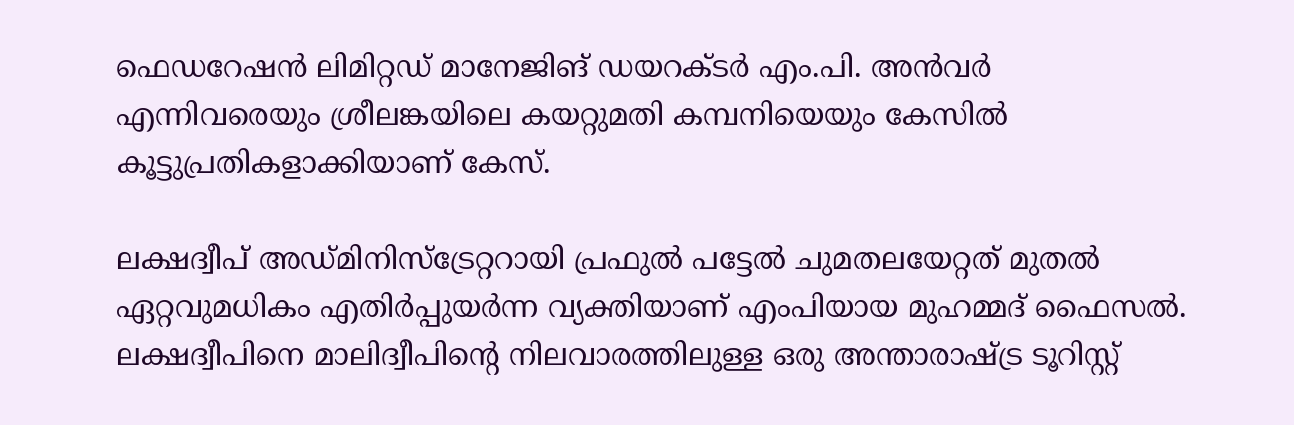ഫെഡറേഷന്‍ ലിമിറ്റഡ് മാനേജിങ് ഡയറക്ടര്‍ എം.പി. അന്‍വ‍ര്‍ എന്നിവരെയും ശ്രീലങ്കയിലെ കയറ്റുമതി കമ്പനിയെയും കേസില്‍ കൂട്ടുപ്രതികളാക്കിയാണ് കേസ്.

ലക്ഷദ്വീപ് അഡ്മിനിസ്ട്രേറ്ററായി പ്രഫുല്‍ പട്ടേല്‍ ചുമതലയേറ്റത് മുതല്‍ ഏറ്റവുമധികം എതിര്‍പ്പുയര്‍ന്ന വ്യക്തിയാണ് എംപിയായ മുഹമ്മദ് ഫൈസല്‍. ലക്ഷദ്വീപിനെ മാലിദ്വീപിന്റെ നിലവാരത്തിലുള്ള ഒരു അന്താരാഷ്‌ട്ര ടൂറിസ്റ്റ്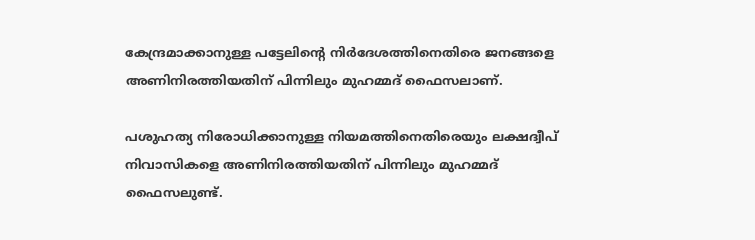കേന്ദ്രമാക്കാനുള്ള പട്ടേലിന്റെ നിര്‍ദേശത്തിനെതിരെ ജനങ്ങളെ അണിനിരത്തിയതിന് പിന്നിലും മുഹമ്മദ് ഫൈസലാണ്.

പശുഹത്യ നിരോധിക്കാനുള്ള നിയമത്തിനെതിരെയും ലക്ഷദ്വീപ് നിവാസികളെ അണിനിരത്തിയതിന് പിന്നിലും മുഹമ്മദ് ഫൈസലുണ്ട്.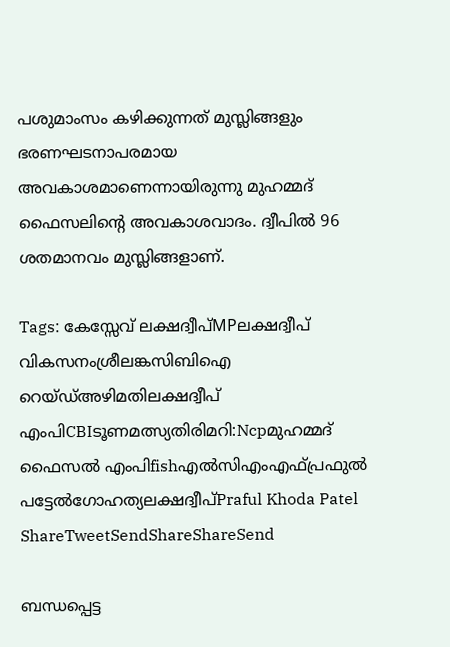പശുമാംസം കഴിക്കുന്നത് മുസ്ലിങ്ങളും ഭരണഘടനാപരമായ അവകാശമാണെന്നായിരുന്നു മുഹമ്മദ് ഫൈസലിന്റെ അവകാശവാദം. ദ്വീപില്‍ 96 ശതമാനവം മുസ്ലിങ്ങളാണ്.

Tags: കേസ്സേവ് ലക്ഷദ്വീപ്MPലക്ഷദ്വീപ് വികസനംശ്രീലങ്കസിബിഐ റെയ്ഡ്അഴിമതിലക്ഷദ്വീപ് എംപിCBIടൂണമത്സ്യതിരിമറി:Ncpമുഹമ്മദ് ഫൈസല്‍ എംപിfishഎല്‍സിഎംഎഫ്പ്രഫുല്‍ പട്ടേല്‍ഗോഹത്യലക്ഷദ്വീപ്Praful Khoda Patel
ShareTweetSendShareShareSend

ബന്ധപ്പെട്ട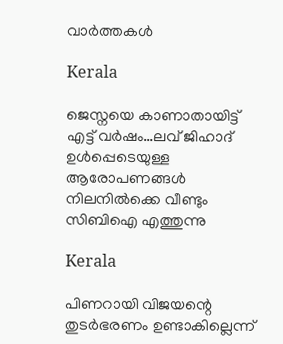വാര്‍ത്തകള്‍

Kerala

ജെസ്നയെ കാണാതായിട്ട് എട്ട് വര്‍ഷം…ലവ് ജിഹാദ് ഉള്‍പ്പെടെയുള്ള ആരോപണങ്ങള്‍ നിലനില്‍ക്കെ വീണ്ടും സിബിഐ എത്തുന്നു

Kerala

പിണറായി വിജയന്റെ തുടര്‍ഭരണം ഉണ്ടാകില്ലെന്ന്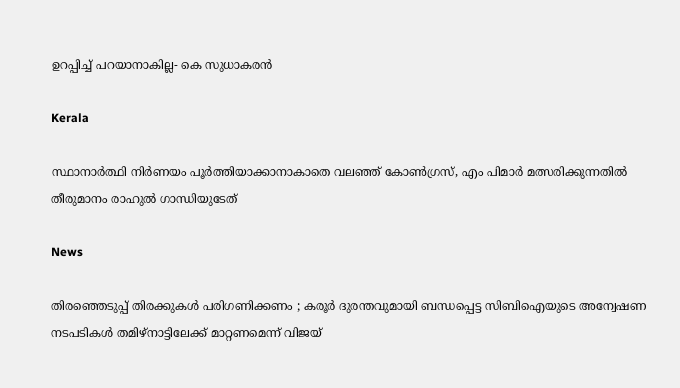ഉറപ്പിച്ച് പറയാനാകില്ല- കെ സുധാകരന്‍

Kerala

സ്ഥാനാര്‍ത്ഥി നിര്‍ണയം പൂര്‍ത്തിയാക്കാനാകാതെ വലഞ്ഞ് കോണ്‍ഗ്രസ്, എം പിമാര്‍ മത്സരിക്കുന്നതില്‍ തീരുമാനം രാഹുല്‍ ഗാന്ധിയുടേത്

News

തിരഞ്ഞെടുപ്പ് തിരക്കുകൾ പരിഗണിക്കണം ; കരൂർ ദുരന്തവുമായി ബന്ധപ്പെട്ട സിബിഐയുടെ അന്വേഷണ നടപടികൾ തമിഴ്നാട്ടിലേക്ക് മാറ്റണമെന്ന് വിജയ്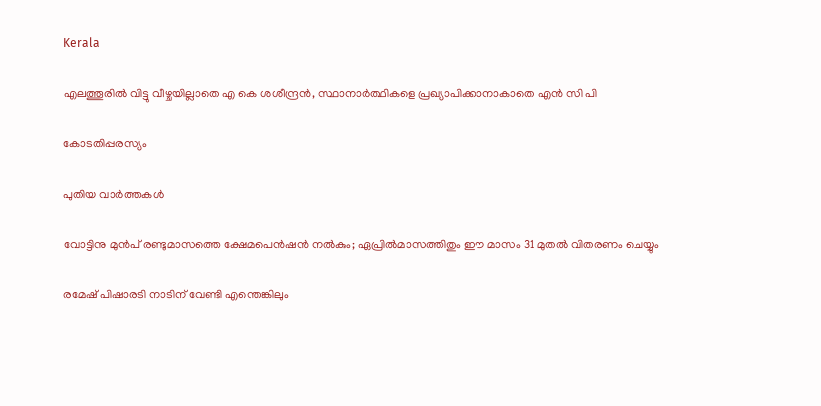Kerala

എലത്തൂരില്‍ വിട്ടു വീഴ്ചയില്ലാതെ എ കെ ശശീന്ദ്രന്‍, സ്ഥാനാര്‍ത്ഥികളെ പ്രഖ്യാപിക്കാനാകാതെ എന്‍ സി പി

കോടതിപ്പരസ്യം

പുതിയ വാര്‍ത്തകള്‍

വോട്ടിനു മുൻപ് രണ്ടുമാസത്തെ ക്ഷേമപെൻഷൻ നൽകും; ഏപ്രിൽമാസത്തിതും ഈ മാസം 31 മുതൽ വിതരണം ചെയ്യും

രമേഷ് പിഷാരടി നാടിന് വേണ്ടി എന്തെങ്കിലും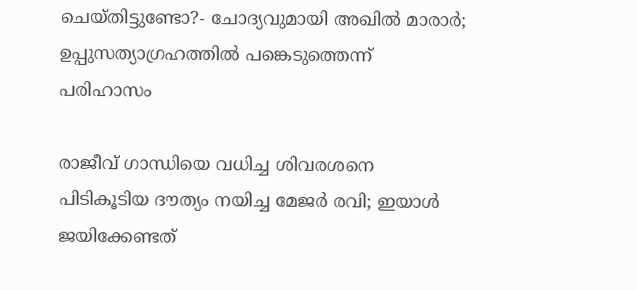ചെയ്തിട്ടുണ്ടോ?- ചോദ്യവുമായി അഖില്‍ മാരാര്‍; ഉപ്പുസത്യാഗ്രഹത്തില്‍ പങ്കെടുത്തെന്ന് പരിഹാസം

രാജീവ് ഗാന്ധിയെ വധിച്ച ശിവരശനെ പിടികൂടിയ ദൗത്യം നയിച്ച മേജർ രവി; ഇയാള്‍ ജയിക്കേണ്ടത്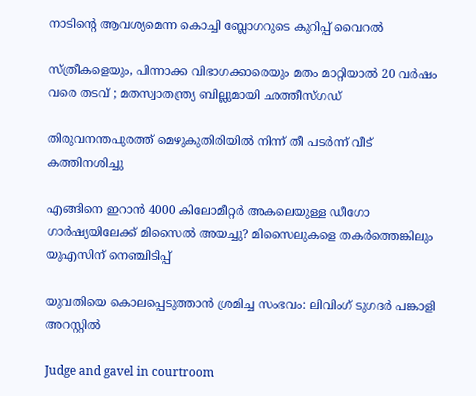നാടിന്റെ ആവശ്യമെന്ന കൊച്ചി ബ്ലോഗറുടെ കുറിപ്പ് വൈറല്‍

സ്ത്രീകളെയും, പിന്നാക്ക വിഭാഗക്കാരെയും മതം മാറ്റിയാൽ 20 വർഷം വരെ തടവ് ; മതസ്വാതന്ത്ര്യ ബില്ലുമായി ഛത്തീസ്ഗഡ്

തിരുവനന്തപുരത്ത് മെഴുകുതിരിയില്‍ നിന്ന് തീ പടര്‍ന്ന് വീട് കത്തിനശിച്ചു

എങ്ങിനെ ഇറാന്‍ 4000 കിലോമീറ്റർ അകലെയുള്ള ഡീഗോ ഗാർഷ്യയിലേക്ക് മിസൈല്‍ അയച്ചു? മിസൈലുകളെ തകര്‍ത്തെങ്കിലും യുഎസിന് നെഞ്ചിടിപ്പ്

യുവതിയെ കൊലപ്പെടുത്താന്‍ ശ്രമിച്ച സംഭവം: ലിവിംഗ് ടുഗദര്‍ പങ്കാളി അറസ്റ്റില്‍

Judge and gavel in courtroom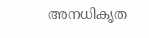അനധികൃത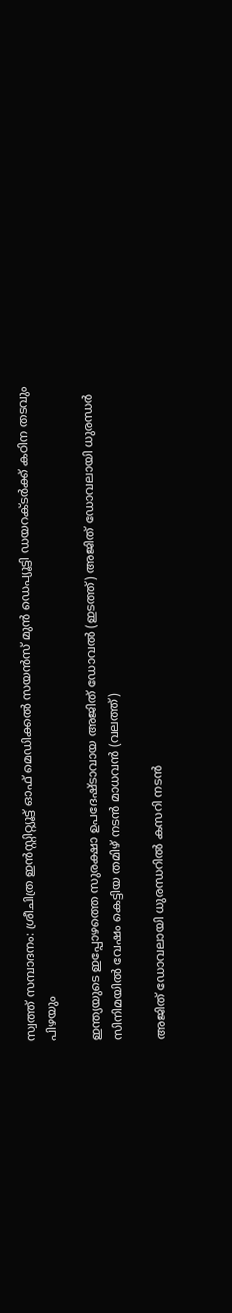സ്വത്ത് സമ്പാദനം: ശ്രീചിത്ര ഇന്‍സ്റ്റിറ്റ്യൂട്ട് ഓഫ് മെഡിക്കല്‍ സയന്‍സ് മുന്‍ ഡെപ്യൂട്ടി ഡയറക്ടര്‍ക്ക് കഠിന തടവും പിഴയും

ഇന്ത്യയുടെ ഇപ്പോഴത്തെ സുരക്ഷാ ഉപദേഷ്ടാവായ അജിത് ഡോവല്‍ (ഇടത്ത്) അജിത് ഡോവലായി ധുരന്ധര്‍ സിനിമയില്‍ വേഷം കെട്ടിയ തമിഴ് നടന്‍ മാധവന്‍ (വലത്ത്)

അജിത് ഡോവലായി ധുരന്ധറില്‍ കസറി നടന്‍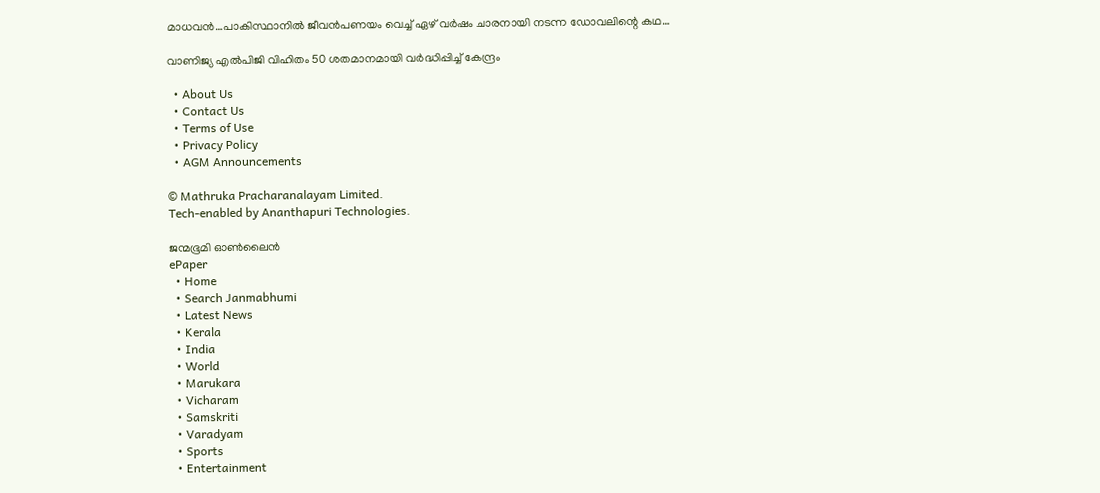മാധവന്‍…പാകിസ്ഥാനില്‍ ജീവന്‍പണയം വെച്ച് ഏഴ് വര്‍ഷം ചാരനായി നടന്ന ഡോവലിന്റെ കഥ…

വാണിജ്യ എല്‍പിജി വിഹിതം 50 ശതമാനമായി വര്‍ദ്ധിപ്പിച്ച് കേന്ദ്രം

  • About Us
  • Contact Us
  • Terms of Use
  • Privacy Policy
  • AGM Announcements

© Mathruka Pracharanalayam Limited.
Tech-enabled by Ananthapuri Technologies.

ജന്മഭൂമി ഓണ്‍ലൈന്‍
ePaper
  • Home
  • Search Janmabhumi
  • Latest News
  • Kerala
  • India
  • World
  • Marukara
  • Vicharam
  • Samskriti
  • Varadyam
  • Sports
  • Entertainment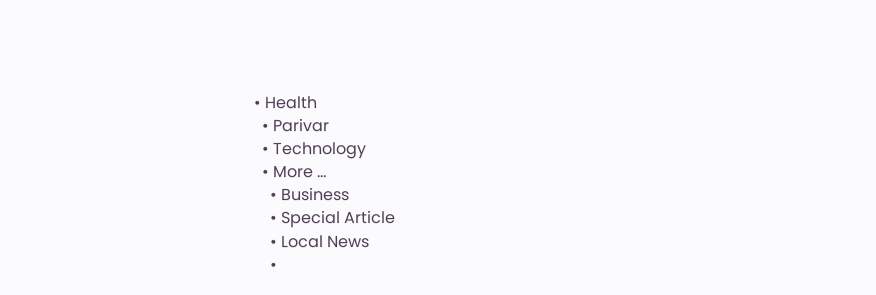• Health
  • Parivar
  • Technology
  • More …
    • Business
    • Special Article
    • Local News
    •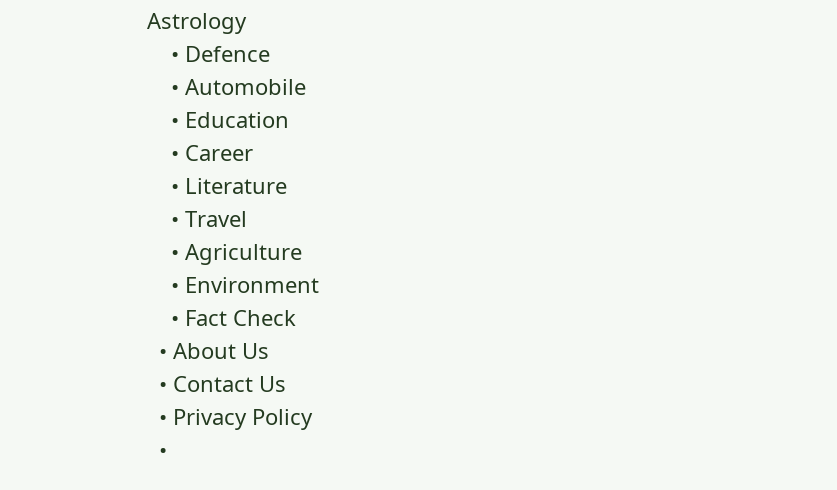Astrology
    • Defence
    • Automobile
    • Education
    • Career
    • Literature
    • Travel
    • Agriculture
    • Environment
    • Fact Check
  • About Us
  • Contact Us
  • Privacy Policy
  •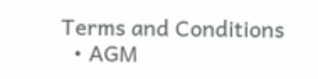Terms and Conditions
  • AGM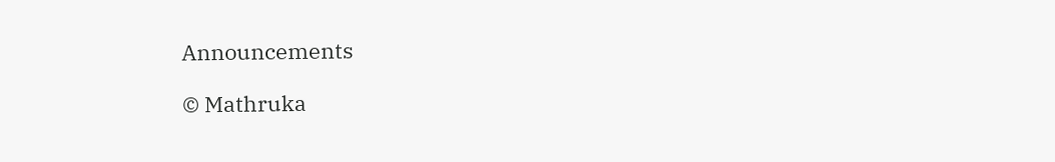Announcements

© Mathruka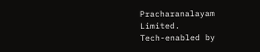Pracharanalayam Limited.
Tech-enabled by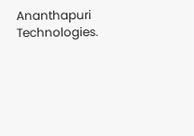Ananthapuri Technologies.